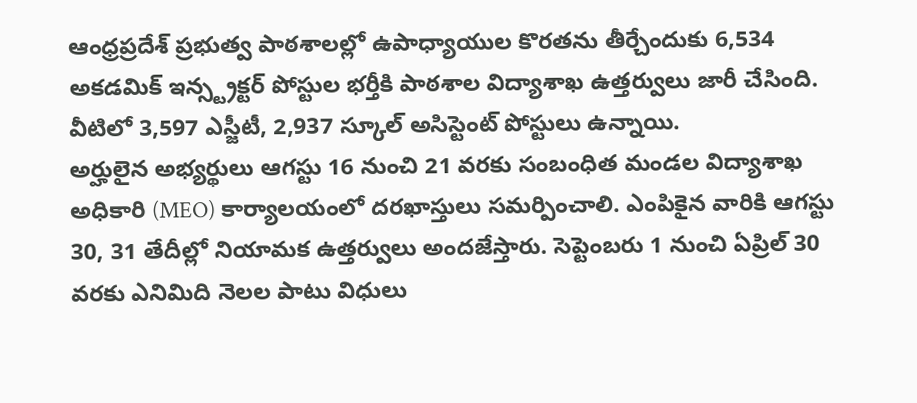ఆంధ్రప్రదేశ్ ప్రభుత్వ పాఠశాలల్లో ఉపాధ్యాయుల కొరతను తీర్చేందుకు 6,534 అకడమిక్ ఇన్స్ట్రక్టర్ పోస్టుల భర్తీకి పాఠశాల విద్యాశాఖ ఉత్తర్వులు జారీ చేసింది. వీటిలో 3,597 ఎస్జీటీ, 2,937 స్కూల్ అసిస్టెంట్ పోస్టులు ఉన్నాయి.
అర్హులైన అభ్యర్థులు ఆగస్టు 16 నుంచి 21 వరకు సంబంధిత మండల విద్యాశాఖ అధికారి (MEO) కార్యాలయంలో దరఖాస్తులు సమర్పించాలి. ఎంపికైన వారికి ఆగస్టు 30, 31 తేదీల్లో నియామక ఉత్తర్వులు అందజేస్తారు. సెప్టెంబరు 1 నుంచి ఏప్రిల్ 30 వరకు ఎనిమిది నెలల పాటు విధులు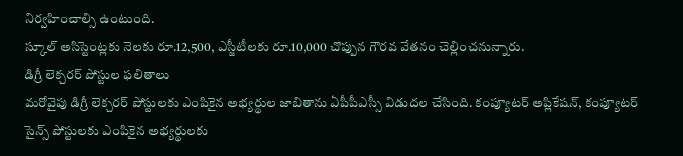నిర్వహించాల్సి ఉంటుంది.
స్కూల్ అసిస్టెంట్లకు నెలకు రూ.12,500, ఎస్జీటీలకు రూ.10,000 చొప్పున గౌరవ వేతనం చెల్లించనున్నారు.
డిగ్రీ లెక్చరర్ పోస్టుల ఫలితాలు
మరోవైపు డిగ్రీ లెక్చరర్ పోస్టులకు ఎంపికైన అభ్యర్థుల జాబితాను ఏపీపీఎస్సీ విడుదల చేసింది. కంప్యూటర్ అప్లికేషన్, కంప్యూటర్ సైన్స్ పోస్టులకు ఎంపికైన అభ్యర్థులకు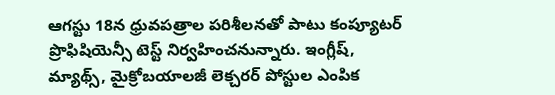ఆగస్టు 18న ధ్రువపత్రాల పరిశీలనతో పాటు కంప్యూటర్ ప్రొఫిషియెన్సీ టెస్ట్ నిర్వహించనున్నారు. ఇంగ్లీష్, మ్యాథ్స్, మైక్రోబయాలజీ లెక్చరర్ పోస్టుల ఎంపిక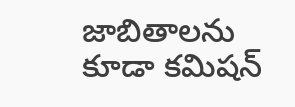జాబితాలను కూడా కమిషన్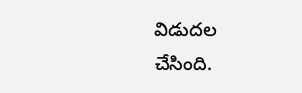విడుదల చేసింది.